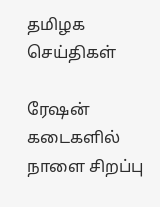தமிழக செய்திகள்

ரேஷன் கடைகளில் நாளை சிறப்பு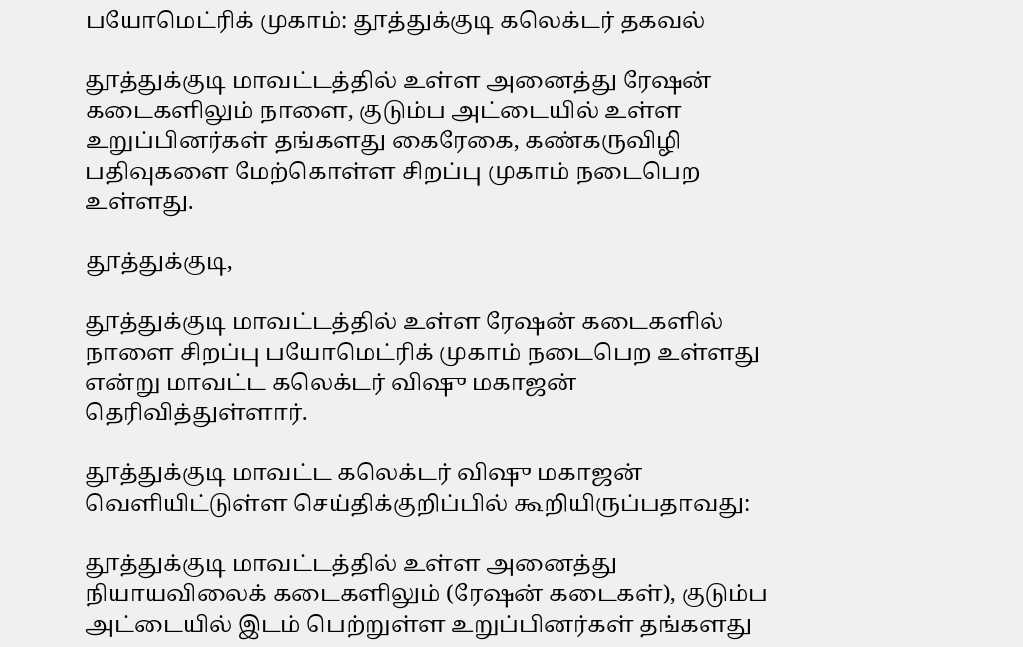பயோமெட்ரிக் முகாம்: தூத்துக்குடி கலெக்டர் தகவல்

தூத்துக்குடி மாவட்டத்தில் உள்ள அனைத்து ரேஷன் கடைகளிலும் நாளை, குடும்ப அட்டையில் உள்ள உறுப்பினர்கள் தங்களது கைரேகை, கண்கருவிழி பதிவுகளை மேற்கொள்ள சிறப்பு முகாம் நடைபெற உள்ளது.

தூத்துக்குடி,

தூத்துக்குடி மாவட்டத்தில் உள்ள ரேஷன் கடைகளில் நாளை சிறப்பு பயோமெட்ரிக் முகாம் நடைபெற உள்ளது என்று மாவட்ட கலெக்டர் விஷு மகாஜன் தெரிவித்துள்ளார்.

தூத்துக்குடி மாவட்ட கலெக்டர் விஷு மகாஜன் வெளியிட்டுள்ள செய்திக்குறிப்பில் கூறியிருப்பதாவது:

தூத்துக்குடி மாவட்டத்தில் உள்ள அனைத்து நியாயவிலைக் கடைகளிலும் (ரேஷன் கடைகள்), குடும்ப அட்டையில் இடம் பெற்றுள்ள உறுப்பினர்கள் தங்களது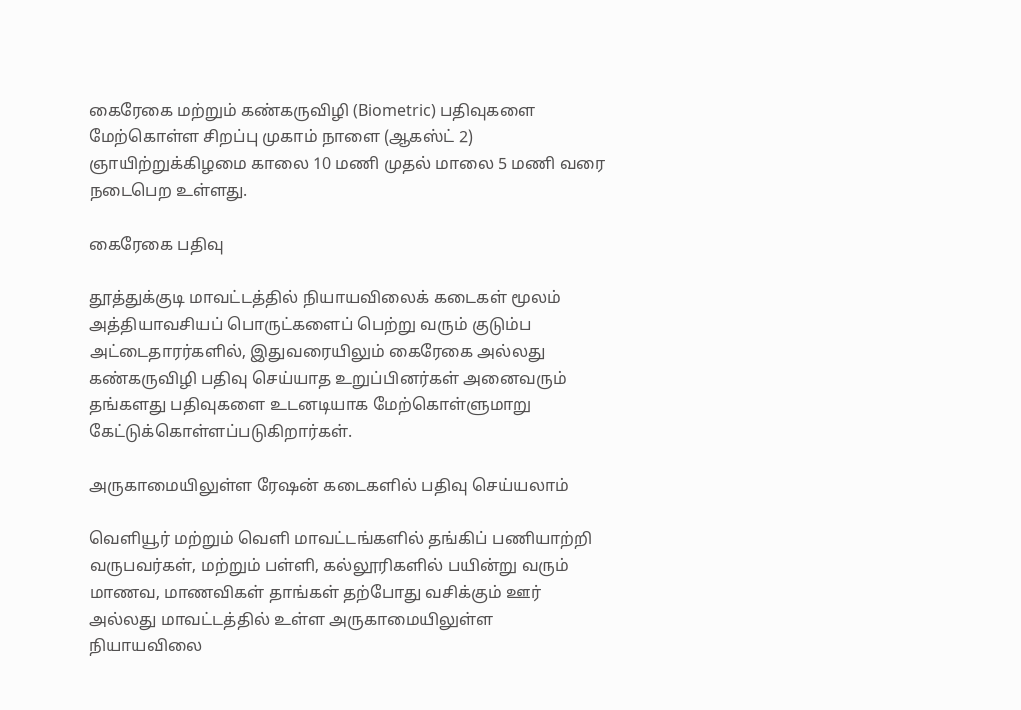கைரேகை மற்றும் கண்கருவிழி (Biometric) பதிவுகளை மேற்கொள்ள சிறப்பு முகாம் நாளை (ஆகஸ்ட் 2) ஞாயிற்றுக்கிழமை காலை 10 மணி முதல் மாலை 5 மணி வரை நடைபெற உள்ளது.

கைரேகை பதிவு

தூத்துக்குடி மாவட்டத்தில் நியாயவிலைக் கடைகள் மூலம் அத்தியாவசியப் பொருட்களைப் பெற்று வரும் குடும்ப அட்டைதாரர்களில், இதுவரையிலும் கைரேகை அல்லது கண்கருவிழி பதிவு செய்யாத உறுப்பினர்கள் அனைவரும் தங்களது பதிவுகளை உடனடியாக மேற்கொள்ளுமாறு கேட்டுக்கொள்ளப்படுகிறார்கள்.

அருகாமையிலுள்ள ரேஷன் கடைகளில் பதிவு செய்யலாம்

வெளியூர் மற்றும் வெளி மாவட்டங்களில் தங்கிப் பணியாற்றி வருபவர்கள், மற்றும் பள்ளி, கல்லூரிகளில் பயின்று வரும் மாணவ, மாணவிகள் தாங்கள் தற்போது வசிக்கும் ஊர் அல்லது மாவட்டத்தில் உள்ள அருகாமையிலுள்ள நியாயவிலை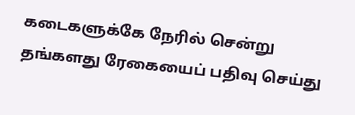கடைகளுக்கே நேரில் சென்று தங்களது ரேகையைப் பதிவு செய்து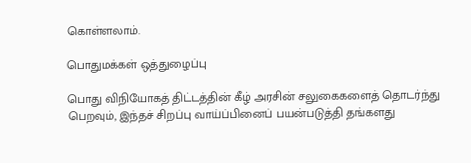கொள்ளலாம்.

பொதுமக்கள் ஒத்துழைப்பு

பொது விநியோகத் திட்டத்தின் கீழ் அரசின் சலுகைகளைத் தொடர்ந்து பெறவும், இந்தச் சிறப்பு வாய்ப்பினைப் பயன்படுத்தி தங்களது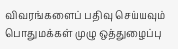விவரங்களைப் பதிவு செய்யவும் பொதுமக்கள் முழு ஒத்துழைப்பு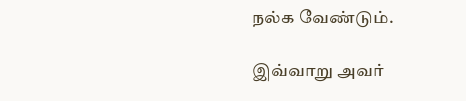நல்க வேண்டும்.

இவ்வாறு அவர்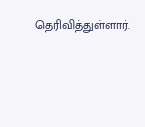தெரிவித்துள்ளார்.